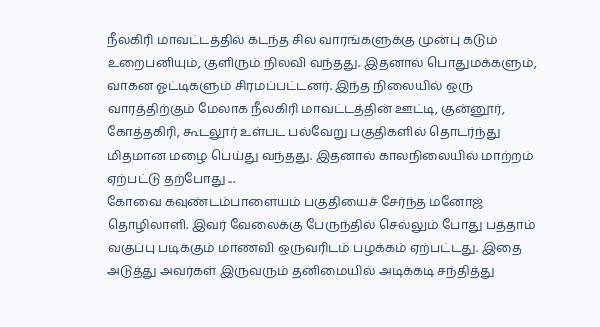நீலகிரி மாவட்டத்தில் கடந்த சில வாரங்களுக்கு முன்பு கடும் உறைபனியும், குளிரும் நிலவி வந்தது. இதனால் பொதுமக்களும், வாகன ஓட்டிகளும் சிரமப்பட்டனர். இந்த நிலையில் ஒரு வாரத்திற்கும் மேலாக நீலகிரி மாவட்டத்தின் ஊட்டி, குன்னூர், கோத்தகிரி, கூடலூர் உள்பட பல்வேறு பகுதிகளில் தொடர்ந்து மிதமான மழை பெய்து வந்தது. இதனால் காலநிலையில் மாற்றம் ஏற்பட்டு தற்போது ...
கோவை கவுண்டம்பாளையம் பகுதியைச் சேர்ந்த மனோஜ் தொழிலாளி. இவர் வேலைக்கு பேருந்தில் செல்லும் போது பத்தாம் வகுப்பு படிக்கும் மாணவி ஒருவரிடம் பழக்கம் ஏற்பட்டது. இதை அடுத்து அவர்கள் இருவரும் தனிமையில் அடிக்கடி சந்தித்து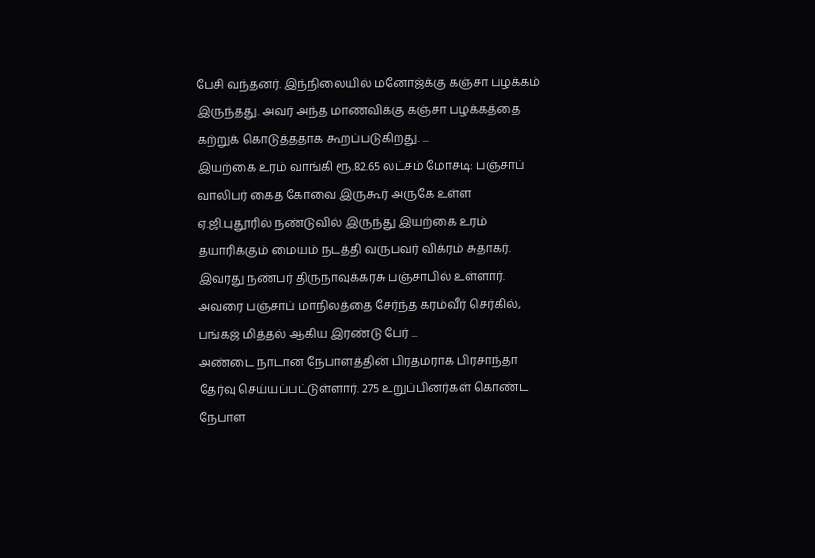பேசி வந்தனர். இந்நிலையில் மனோஜ்க்கு கஞ்சா பழக்கம் இருந்தது. அவர் அந்த மாணவிக்கு கஞ்சா பழக்கத்தை கற்றுக் கொடுத்ததாக கூறப்படுகிறது. ...
இயற்கை உரம் வாங்கி ரூ.82.65 லட்சம் மோசடி: பஞ்சாப் வாலிபர் கைத கோவை இருகூர் அருகே உள்ள ஏ.ஜி.புதூரில் நண்டுவில் இருந்து இயற்கை உரம் தயாரிக்கும் மையம் நடத்தி வருபவர் விக்ரம் சுதாகர். இவரது நண்பர் திருநாவுக்கரசு பஞ்சாபில் உள்ளார். அவரை பஞ்சாப் மாநிலத்தை சேர்ந்த கரம்வீர் செர்கில், பங்கஜ் மித்தல் ஆகிய இரண்டு பேர் ...
அண்டை நாடான நேபாளத்தின் பிரதமராக பிரசாந்தா தேர்வு செய்யப்பட்டுள்ளார். 275 உறுப்பினர்கள் கொண்ட நேபாள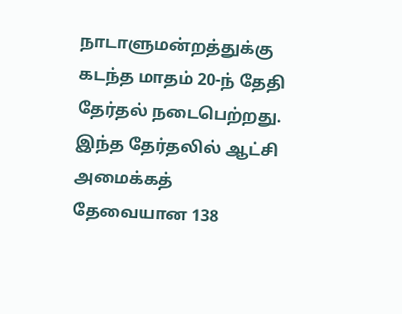நாடாளுமன்றத்துக்கு கடந்த மாதம் 20-ந் தேதி தேர்தல் நடைபெற்றது. இந்த தேர்தலில் ஆட்சி அமைக்கத் தேவையான 138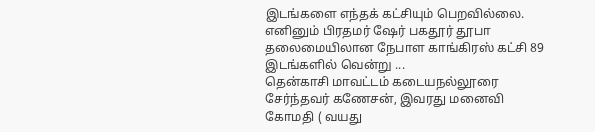இடங்களை எந்தக் கட்சியும் பெறவில்லை. எனினும் பிரதமர் ஷேர் பகதூர் தூபா தலைமையிலான நேபாள காங்கிரஸ் கட்சி 89 இடங்களில் வென்று ...
தென்காசி மாவட்டம் கடையநல்லூரை சேர்ந்தவர் கணேசன், இவரது மனைவி கோமதி ( வயது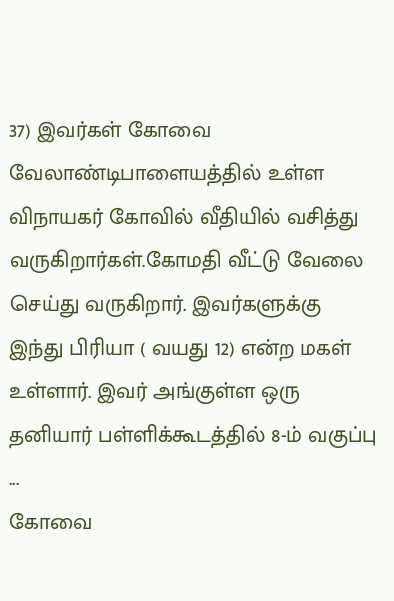37) இவர்கள் கோவை வேலாண்டிபாளையத்தில் உள்ள விநாயகர் கோவில் வீதியில் வசித்து வருகிறார்கள்.கோமதி வீட்டு வேலை செய்து வருகிறார். இவர்களுக்கு இந்து பிரியா ( வயது 12) என்ற மகள் உள்ளார். இவர் அங்குள்ள ஒரு தனியார் பள்ளிக்கூடத்தில் 8-ம் வகுப்பு ...
கோவை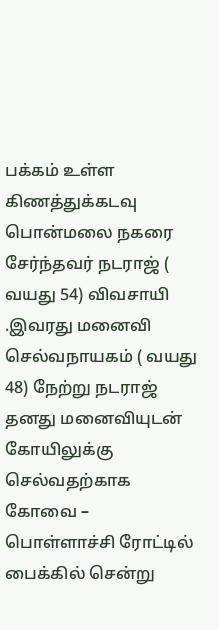பக்கம் உள்ள கிணத்துக்கடவு பொன்மலை நகரை சேர்ந்தவர் நடராஜ் ( வயது 54) விவசாயி .இவரது மனைவி செல்வநாயகம் ( வயது 48) நேற்று நடராஜ் தனது மனைவியுடன் கோயிலுக்கு செல்வதற்காக கோவை – பொள்ளாச்சி ரோட்டில் பைக்கில் சென்று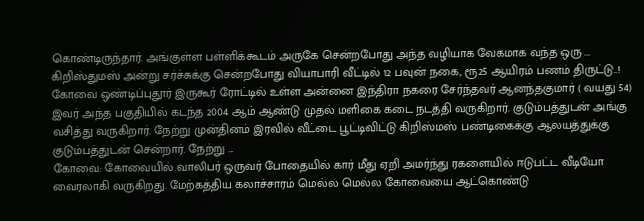கொண்டிருந்தார். அங்குள்ள பள்ளிக்கூடம் அருகே சென்றபோது அந்த வழியாக வேகமாக வந்த ஒரு ...
கிறிஸ்துமஸ் அன்று சர்ச்சுக்கு சென்றபோது வியாபாரி வீட்டில் 12 பவுன் நகை, ரூ25 ஆயிரம் பணம் திருட்டு..!
கோவை ஒண்டிப்புதூர் இருகூர் ரோட்டில் உள்ள அன்னை இந்திரா நகரை சேர்ந்தவர் ஆனந்தகுமார் ( வயது 54) இவர் அந்த பகுதியில் கடந்த 2004 ஆம் ஆண்டு முதல் மளிகை கடை நடத்தி வருகிறார். குடும்பத்துடன் அங்கு வசித்து வருகிறார். நேற்று முன்தினம் இரவில் வீட்டை பூட்டிவிட்டு கிறிஸ்மஸ் பண்டிகைக்கு ஆலயத்துக்கு குடும்பத்துடன் சென்றார். நேற்று ...
கோவை: கோவையில் வாலிபர் ஒருவர் போதையில் கார் மீது ஏறி அமர்ந்து ரகளையில் ஈடுபட்ட வீடியோ வைரலாகி வருகிறது. மேற்கத்திய கலாச்சாரம் மெல்ல மெல்ல கோவையை ஆட்கொண்டு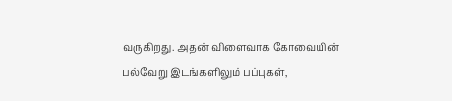வருகிறது. அதன் விளைவாக கோவையின் பல்வேறு இடங்களிலும் பப்புகள்,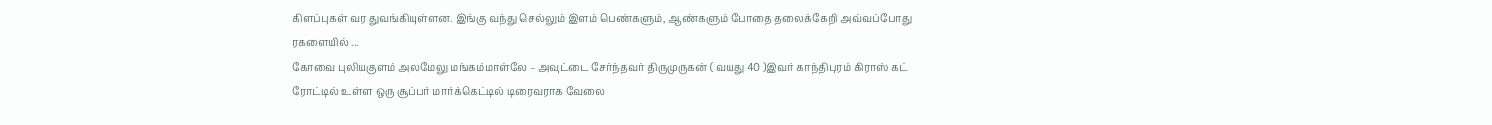கிளப்புகள் வர துவங்கியுள்ளன. இங்கு வந்து செல்லும் இளம் பெண்களும், ஆண்களும் போதை தலைக்கேறி அவ்வப்போது ரகளையில் ...
கோவை புலியகுளம் அலமேலு மங்கம்மாள்லே – அவுட்டை சேர்ந்தவர் திருமுருகன் ( வயது 40 )இவர் காந்திபுரம் கிராஸ் கட் ரோட்டில் உள்ள ஒரு சூப்பர் மார்க்கெட்டில் டிரைவராக வேலை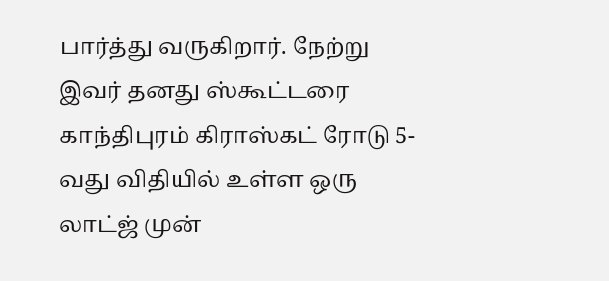பார்த்து வருகிறார். நேற்று இவர் தனது ஸ்கூட்டரை காந்திபுரம் கிராஸ்கட் ரோடு 5-வது விதியில் உள்ள ஒரு லாட்ஜ் முன்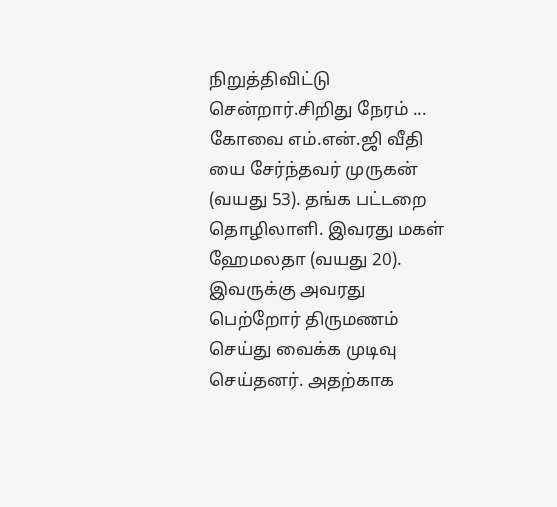நிறுத்திவிட்டு சென்றார்.சிறிது நேரம் ...
கோவை எம்.என்.ஜி வீதி யை சேர்ந்தவர் முருகன் (வயது 53). தங்க பட்டறை தொழிலாளி. இவரது மகள் ஹேமலதா (வயது 20). இவருக்கு அவரது பெற்றோர் திருமணம் செய்து வைக்க முடிவு செய்தனர். அதற்காக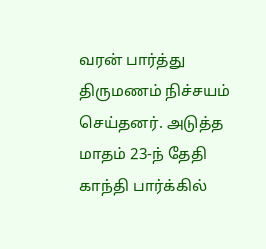வரன் பார்த்து திருமணம் நிச்சயம் செய்தனர். அடுத்த மாதம் 23-ந் தேதி காந்தி பார்க்கில்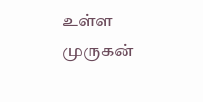உள்ள முருகன்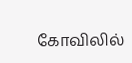கோவிலில்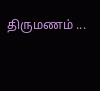திருமணம் ...